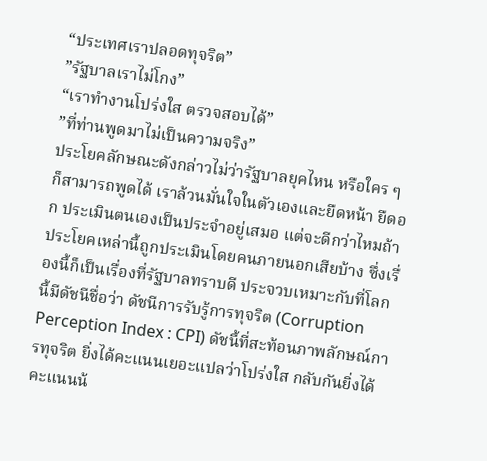“ประเทศเราปลอดทุจริต”
”รัฐบาลเราไม่โกง”
“เราทำงานโปร่งใส ตรวจสอบได้”
”ที่ท่านพูดมาไม่เป็นความจริง”
ประโยคลักษณะดังกล่าวไม่ว่ารัฐบาลยุคไหน หรือใคร ๆ ก็สามารถพูดได้ เราล้วนมั่นใจในตัวเองและยืดหน้า ยืดอก ประเมินตนเองเป็นประจำอยู่เสมอ แต่จะดีกว่าไหมถ้าประโยคเหล่านี้ถูกประเมินโดยคนภายนอกเสียบ้าง ซึ่งเรื่องนี้ก็เป็นเรื่องที่รัฐบาลทราบดี ประจวบเหมาะกับที่โลกนี้มีดัชนีชื่อว่า ดัชนีการรับรู้การทุจริต (Corruption Perception Index : CPI) ดัชนี้ที่สะท้อนภาพลักษณ์การทุจริต ยิ่งได้คะแนนเยอะแปลว่าโปร่งใส กลับกันยิ่งได้คะแนนน้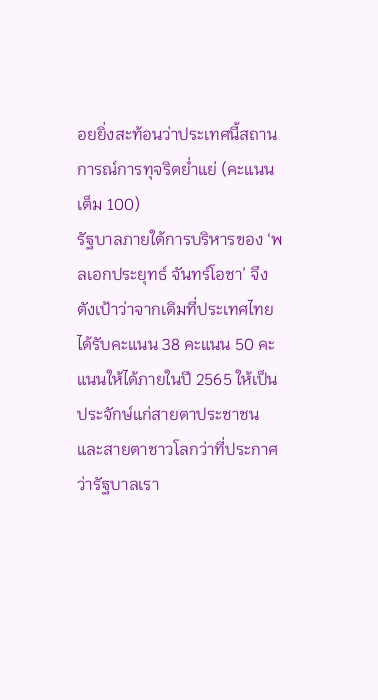อยยิ่งสะท้อนว่าประเทศนี้สถานการณ์การทุจริตย่ำแย่ (คะแนนเต็ม 100)
รัฐบาลภายใต้การบริหารของ ‘พลเอกประยุทธ์ จันทร์โอชา’ จึงตังเป้าว่าจากเดิมที่ประเทศไทยได้รับคะแนน 38 คะแนน 50 คะแนนให้ได้ภายในปี 2565 ให้เป็นประจักษ์แก่สายตาประชาชนและสายตาชาวโลกว่าที่ประกาศว่ารัฐบาลเรา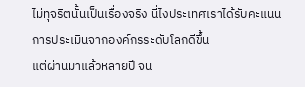ไม่ทุจริตนั้นเป็นเรื่องจริง นี่ไงประเทศเราได้รับคะแนนการประเมินจากองค์กรระดับโลกดีขึ้น
แต่ผ่านมาแล้วหลายปี จน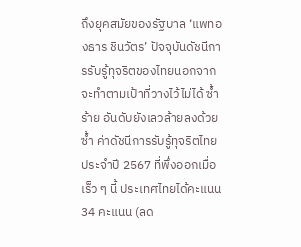ถึงยุคสมัยของรัฐบาล ‘แพทองธาร ชินวัตร’ ปัจจุบันดัชนีการรับรู้ทุจริตของไทยนอกจากจะทำตามเป้าที่วางไว้ไม่ได้ ซ้ำร้าย อันดับยังเลวล้ายลงด้วยซ้ำ ค่าดัชนีการรับรู้ทุจริตไทยประจำปี 2567 ที่พึ่งออกเมื่อเร็ว ๆ นี้ ประเทศไทยได้คะแนน 34 คะแนน (ลด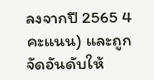ลงจากปี 2565 4 คะแนน) และถูกจัดอันดับให้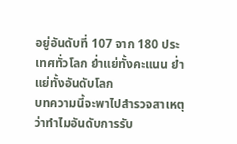อยู่อันดับที่ 107 จาก 180 ประเทศทั่วโลก ย่ำแย่ทั้งคะแนน ย่ำแย่ทั้งอันดับโลก
บทความนี้จะพาไปสำรวจสาเหตุว่าทำไมอันดับการรับ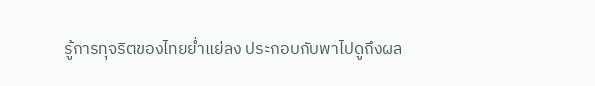รู้การทุจริตของไทยย่ำแย่ลง ประกอบกับพาไปดูถึงผล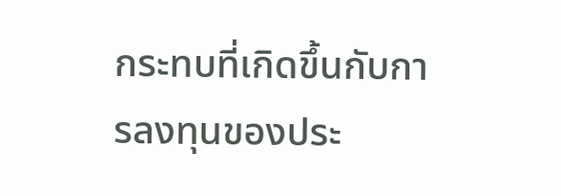กระทบที่เกิดขึ้นกับการลงทุนของประ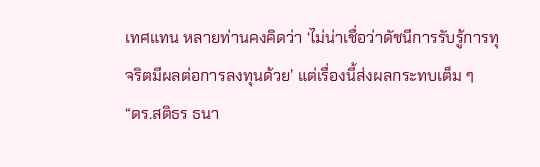เทศแทน หลายท่านคงคิดว่า ‘ไม่น่าเชื่อว่าดัชนีการรับรู้การทุจริตมีผลต่อการลงทุนด้วย’ แต่เรื่องนี้ส่งผลกระทบเต็ม ๆ
“ดร.สติธร ธนา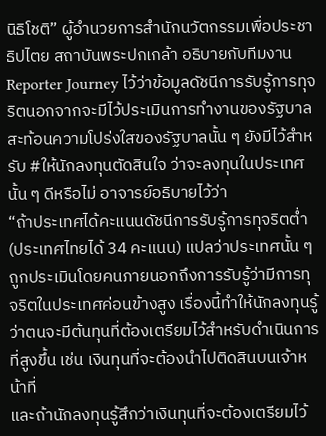นิธิโชติ” ผู้อำนวยการสำนักนวัตกรรมเพื่อประชาธิปไตย สถาบันพระปกเกล้า อธิบายกับทีมงาน Reporter Journey ไว้ว่าข้อมูลดัชนีการรับรู้การทุจริตนอกจากจะมีไว้ประเมินการทำงานของรัฐบาล สะท้อนความโปร่งใสของรัฐบาลนั้น ๆ ยังมีไว้สำหรับ #ให้นักลงทุนตัดสินใจ ว่าจะลงทุนในประเทศนั้น ๆ ดีหรือไม่ อาจารย์อธิบายไว้ว่า
“ถ้าประเทศได้คะแนนดัชนีการรับรู้การทุจริตต่ำ (ประเทศไทยได้ 34 คะแนน) แปลว่าประเทศนั้น ๆ ถูกประเมินโดยคนภายนอกถึงการรับรู้ว่ามีการทุจริตในประเทศค่อนข้างสูง เรื่องนี้ทำให้นักลงทุนรู้ว่าตนจะมีต้นทุนที่ต้องเตรียมไว้สำหรับดำเนินการที่สูงขึ้น เช่น เงินทุนที่จะต้องนำไปติดสินบนเจ้าหน้าที่
และถ้านักลงทุนรู้สึกว่าเงินทุนที่จะต้องเตรียมไว้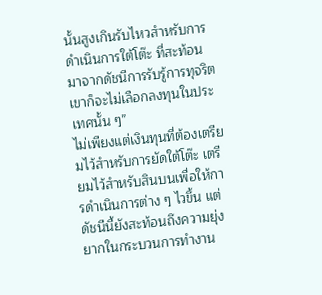นั้นสูงเกินรับไหวสำหรับการดำเนินการใต้โต๊ะ ที่สะท้อนมาจากดัชนีการรับรู้การทุจริต เขาก็จะไม่เลือกลงทุนในประเทศนั้น ๆ”
ไม่เพียงแต่เงินทุนที่ต้องเตรียมไว้สำหรับการยัดใต้โต๊ะ เตรียมไว้สำหรับสินบนเพื่อให้การดำเนินการต่าง ๆ ไวขึ้น แต่ดัชนีนี้ยังสะท้อนถึงความยุ่งยากในกระบวนการทำงาน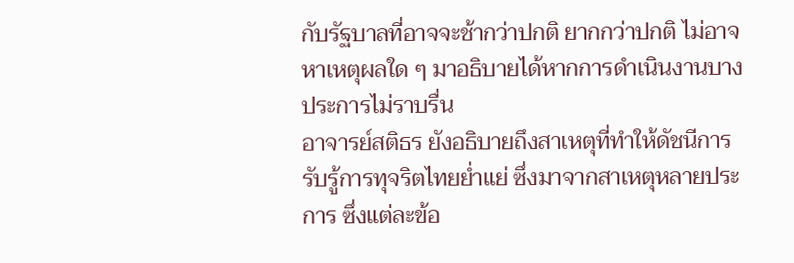กับรัฐบาลที่อาจจะช้ากว่าปกติ ยากกว่าปกติ ไม่อาจหาเหตุผลใด ๆ มาอธิบายได้หากการดำเนินงานบางประการไม่ราบรื่น
อาจารย์สติธร ยังอธิบายถึงสาเหตุที่ทำให้ดัชนีการรับรู้การทุจริตไทยย่ำแย่ ซึ่งมาจากสาเหตุหลายประการ ซึ่งแต่ละข้อ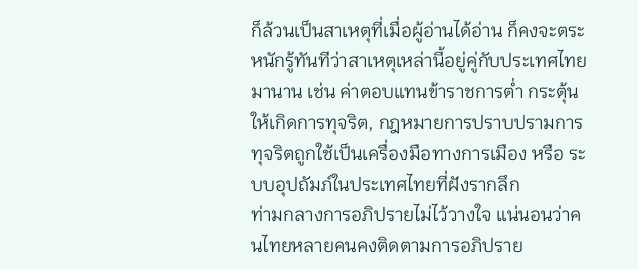ก็ล้วนเป็นสาเหตุที่เมื่อผู้อ่านได้อ่าน ก็คงจะตระหนักรู้ทันทีว่าสาเหตุเหล่านี้อยู่คู่กับประเทศไทยมานาน เช่น ค่าตอบแทนข้าราชการต่ำ กระตุ้นให้เกิดการทุจริต, กฎหมายการปราบปรามการทุจริตถูกใช้เป็นเครื่องมือทางการเมือง หรือ ระบบอุปถัมภ์ในประเทศไทยที่ฝังรากลึก
ท่ามกลางการอภิปรายไม่ไว้วางใจ แน่นอนว่าคนไทยหลายคนคงติดตามการอภิปราย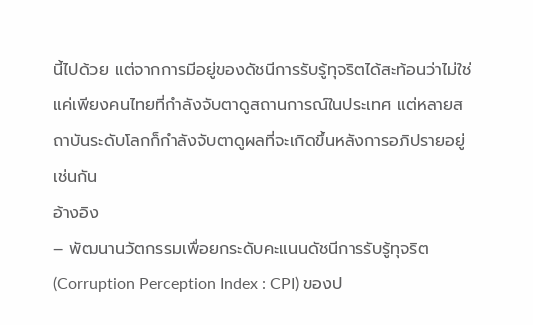นี้ไปด้วย แต่จากการมีอยู่ของดัชนีการรับรู้ทุจริตได้สะท้อนว่าไม่ใช่แค่เพียงคนไทยที่กำลังจับตาดูสถานการณ์ในประเทศ แต่หลายสถาบันระดับโลกก็กำลังจับตาดูผลที่จะเกิดขึ้นหลังการอภิปรายอยู่เช่นกัน
อ้างอิง
– พัฒนานวัตกรรมเพื่อยกระดับคะแนนดัชนีการรับรู้ทุจริต (Corruption Perception Index : CPI) ของป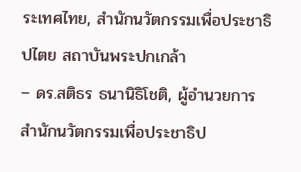ระเทศไทย, สำนักนวัตกรรมเพื่อประชาธิปไตย สถาบันพระปกเกล้า
– ดร.สติธร ธนานิธิโชติ, ผู้อำนวยการสำนักนวัตกรรมเพื่อประชาธิป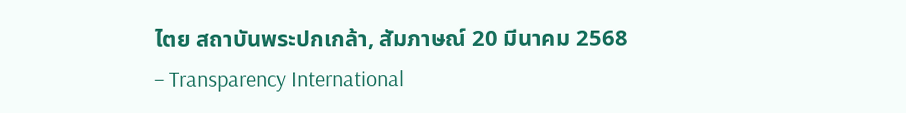ไตย สถาบันพระปกเกล้า, สัมภาษณ์ 20 มีนาคม 2568
– Transparency International